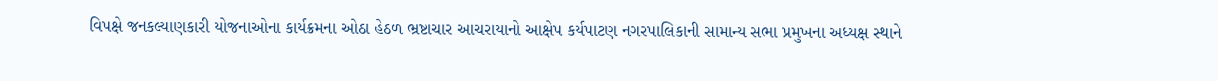વિપક્ષે જનકલ્યાણકારી યોજનાઓના કાર્યક્રમના ઓઠા હેઠળ ભ્રષ્ટાચાર આચરાયાનો આક્ષેપ કર્યપાટણ નગરપાલિકાની સામાન્ય સભા પ્રમુખના અધ્યક્ષ સ્થાને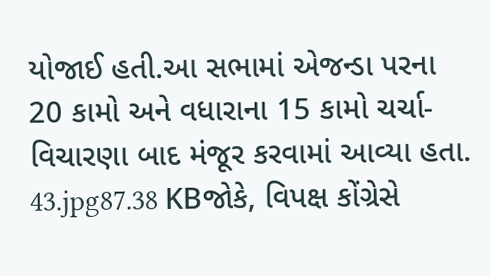યોજાઈ હતી.આ સભામાં એજન્ડા પરના 20 કામો અને વધારાના 15 કામો ચર્ચા-વિચારણા બાદ મંજૂર કરવામાં આવ્યા હતા. 43.jpg87.38 KBજોકે, વિપક્ષ કોંગ્રેસે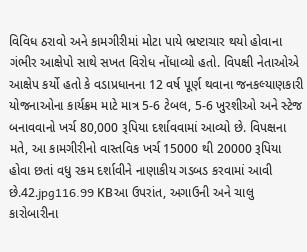વિવિધ ઠરાવો અને કામગીરીમાં મોટા પાયે ભ્રષ્ટાચાર થયો હોવાના ગંભીર આક્ષેપો સાથે સખત વિરોધ નોંધાવ્યો હતો. વિપક્ષી નેતાઓએ આક્ષેપ કર્યો હતો કે વડાપ્રધાનના 12 વર્ષ પૂર્ણ થવાના જનકલ્યાણકારી યોજનાઓના કાર્યક્રમ માટે માત્ર 5-6 ટેબલ, 5-6 ખુરશીઓ અને સ્ટેજ બનાવવાનો ખર્ચ 80,000 રૂપિયા દર્શાવવામાં આવ્યો છે. વિપક્ષના મતે, આ કામગીરીનો વાસ્તવિક ખર્ચ 15000 થી 20000 રૂપિયા હોવા છતાં વધુ રકમ દર્શાવીને નાણાકીય ગડબડ કરવામાં આવી છે.42.jpg116.99 KBઆ ઉપરાંત, અગાઉની અને ચાલુ કારોબારીના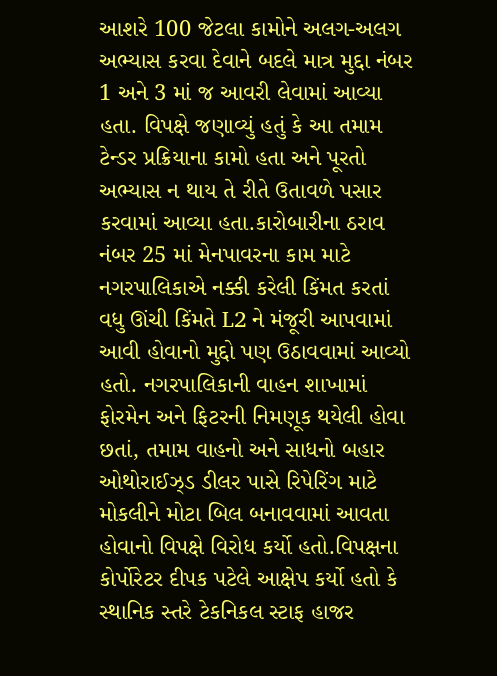આશરે 100 જેટલા કામોને અલગ-અલગ અભ્યાસ કરવા દેવાને બદલે માત્ર મુદ્દા નંબર 1 અને 3 માં જ આવરી લેવામાં આવ્યા હતા. વિપક્ષે જણાવ્યું હતું કે આ તમામ ટેન્ડર પ્રક્રિયાના કામો હતા અને પૂરતો અભ્યાસ ન થાય તે રીતે ઉતાવળે પસાર કરવામાં આવ્યા હતા.કારોબારીના ઠરાવ નંબર 25 માં મેનપાવરના કામ માટે નગરપાલિકાએ નક્કી કરેલી કિંમત કરતાં વધુ ઊંચી કિંમતે L2 ને મંજૂરી આપવામાં આવી હોવાનો મુદ્દો પણ ઉઠાવવામાં આવ્યો હતો. નગરપાલિકાની વાહન શાખામાં ફોરમેન અને ફિટરની નિમણૂક થયેલી હોવા છતાં, તમામ વાહનો અને સાધનો બહાર ઓથોરાઈઝ્ડ ડીલર પાસે રિપેરિંગ માટે મોકલીને મોટા બિલ બનાવવામાં આવતા હોવાનો વિપક્ષે વિરોધ કર્યો હતો.વિપક્ષના કોર્પોરેટર દીપક પટેલે આક્ષેપ કર્યો હતો કે સ્થાનિક સ્તરે ટેકનિકલ સ્ટાફ હાજર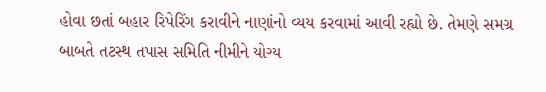હોવા છતાં બહાર રિપેરિંગ કરાવીને નાણાંનો વ્યય કરવામાં આવી રહ્યો છે. તેમણે સમગ્ર બાબતે તટસ્થ તપાસ સમિતિ નીમીને યોગ્ય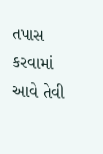તપાસ કરવામાં આવે તેવી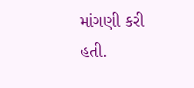માંગણી કરી હતી.